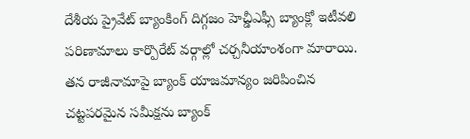దేశీయ ప్రైవేట్ బ్యాంకింగ్ దిగ్గజం హెచ్డీఎఫ్సీ బ్యాంక్లో ఇటీవలి పరిణామాలు కార్పొరేట్ వర్గాల్లో చర్చనీయాంశంగా మారాయి. తన రాజీనామాపై బ్యాంక్ యాజమాన్యం జరిపించిన చట్టపరమైన సమీక్షను బ్యాంక్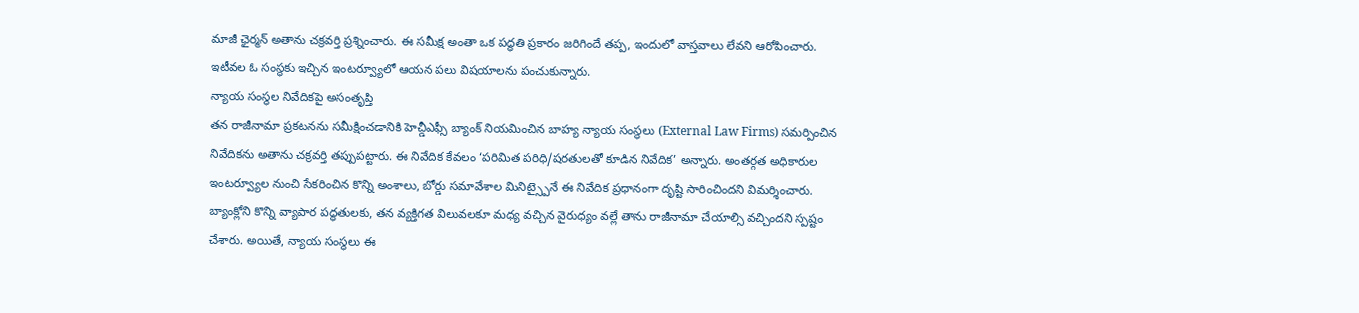మాజీ ఛైర్మన్ అతాను చక్రవర్తి ప్రశ్నించారు. ఈ సమీక్ష అంతా ఒక పద్ధతి ప్రకారం జరిగిందే తప్ప, ఇందులో వాస్తవాలు లేవని ఆరోపించారు. ఇటీవల ఓ సంస్థకు ఇచ్చిన ఇంటర్వ్యూలో ఆయన పలు విషయాలను పంచుకున్నారు.
న్యాయ సంస్థల నివేదికపై అసంతృప్తి
తన రాజీనామా ప్రకటనను సమీక్షించడానికి హెచ్డీఎఫ్సీ బ్యాంక్ నియమించిన బాహ్య న్యాయ సంస్థలు (External Law Firms) సమర్పించిన నివేదికను అతాను చక్రవర్తి తప్పుపట్టారు. ఈ నివేదిక కేవలం ‘పరిమిత పరిధి/షరతులతో కూడిన నివేదిక’ అన్నారు. అంతర్గత అధికారుల ఇంటర్వ్యూల నుంచి సేకరించిన కొన్ని అంశాలు, బోర్డు సమావేశాల మినిట్స్పైనే ఈ నివేదిక ప్రధానంగా దృష్టి సారించిందని విమర్శించారు. బ్యాంక్లోని కొన్ని వ్యాపార పద్ధతులకు, తన వ్యక్తిగత విలువలకూ మధ్య వచ్చిన వైరుధ్యం వల్లే తాను రాజీనామా చేయాల్సి వచ్చిందని స్పష్టం చేశారు. అయితే, న్యాయ సంస్థలు ఈ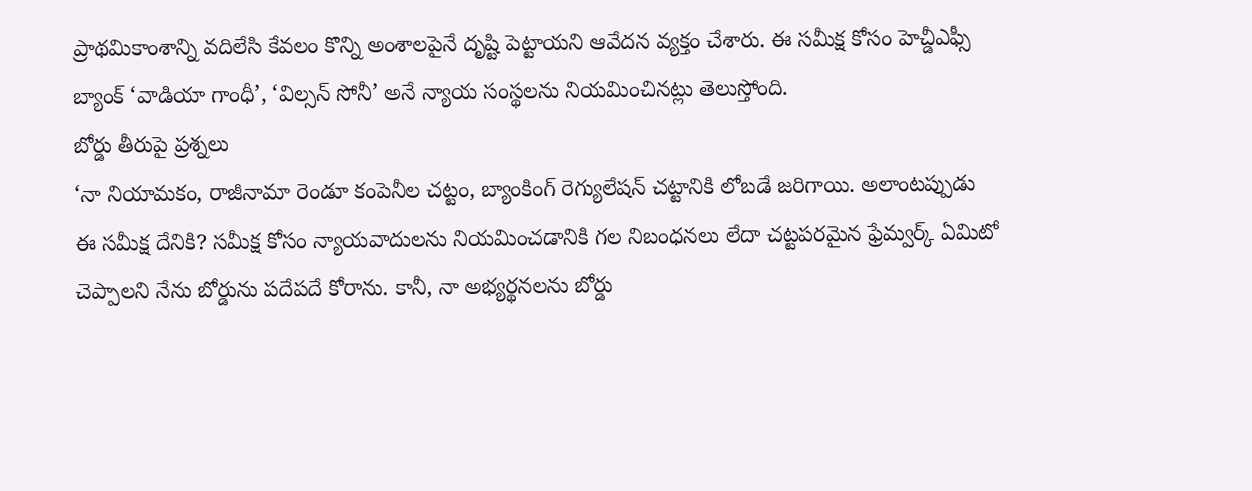ప్రాథమికాంశాన్ని వదిలేసి కేవలం కొన్ని అంశాలపైనే దృష్టి పెట్టాయని ఆవేదన వ్యక్తం చేశారు. ఈ సమీక్ష కోసం హెచ్డీఎఫ్సీ బ్యాంక్ ‘వాడియా గాంధీ’, ‘విల్సన్ సోనీ’ అనే న్యాయ సంస్థలను నియమించినట్లు తెలుస్తోంది.
బోర్డు తీరుపై ప్రశ్నలు
‘నా నియామకం, రాజీనామా రెండూ కంపెనీల చట్టం, బ్యాంకింగ్ రెగ్యులేషన్ చట్టానికి లోబడే జరిగాయి. అలాంటప్పుడు ఈ సమీక్ష దేనికి? సమీక్ష కోసం న్యాయవాదులను నియమించడానికి గల నిబంధనలు లేదా చట్టపరమైన ఫ్రేమ్వర్క్ ఏమిటో చెప్పాలని నేను బోర్డును పదేపదే కోరాను. కానీ, నా అభ్యర్థనలను బోర్డు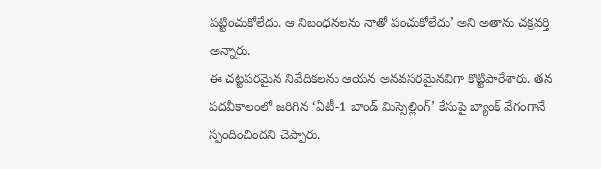పట్టించుకోలేదు. ఆ నిబంధనలను నాతో పంచుకోలేదు’ అని అతాను చక్రవర్తి అన్నారు.
ఈ చట్టపరమైన నివేదికలను ఆయన అనవసరమైనవిగా కొట్టిపారేశారు. తన పదవీకాలంలో జరిగిన ‘ఏటీ-1 బాండ్ మిస్సెల్లింగ్’ కేసుపై బ్యాంక్ వేగంగానే స్పందించిందని చెప్పారు.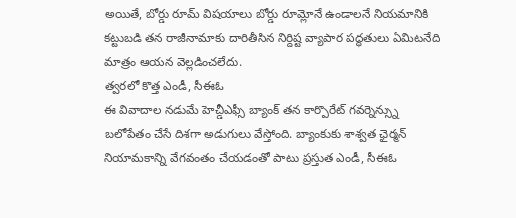అయితే, బోర్డు రూమ్ విషయాలు బోర్డు రూమ్లోనే ఉండాలనే నియమానికి కట్టుబడి తన రాజీనామాకు దారితీసిన నిర్దిష్ట వ్యాపార పద్ధతులు ఏమిటనేది మాత్రం ఆయన వెల్లడించలేదు.
త్వరలో కొత్త ఎండీ, సీఈఓ
ఈ వివాదాల నడుమే హెచ్డీఎఫ్సీ బ్యాంక్ తన కార్పొరేట్ గవర్నెన్స్ను బలోపేతం చేసే దిశగా అడుగులు వేస్తోంది. బ్యాంకుకు శాశ్వత ఛైర్మన్ నియామకాన్ని వేగవంతం చేయడంతో పాటు ప్రస్తుత ఎండీ, సీఈఓ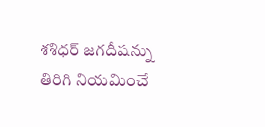శశిధర్ జగదీషన్ను తిరిగి నియమించే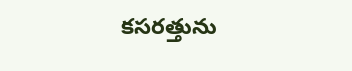కసరత్తును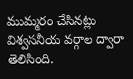ముమ్మరం చేసినట్లు విశ్వసనీయ వర్గాల ద్వారా తెలిసింది.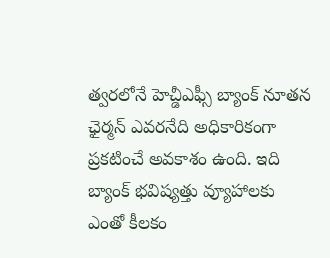త్వరలోనే హెచ్డీఎఫ్సీ బ్యాంక్ నూతన ఛైర్మన్ ఎవరనేది అధికారికంగా ప్రకటించే అవకాశం ఉంది. ఇది బ్యాంక్ భవిష్యత్తు వ్యూహాలకు ఎంతో కీలకం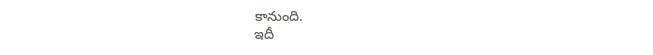కానుంది.
ఇదీ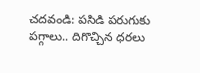చదవండి: పసిడి పరుగుకు పగ్గాలు.. దిగొచ్చిన ధరలు